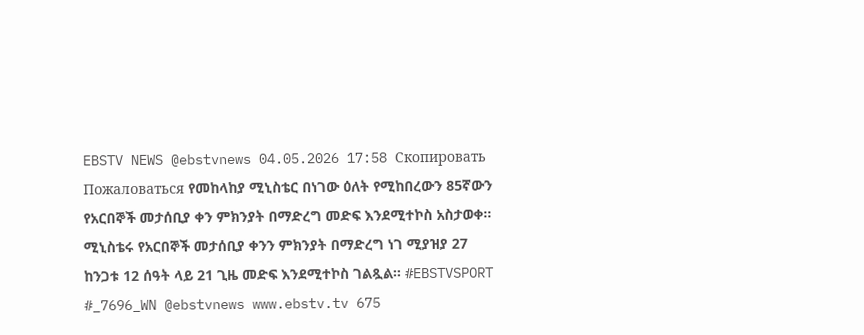EBSTV NEWS @ebstvnews 04.05.2026 17:58 Скопировать Пожаловаться የመከላከያ ሚኒስቴር በነገው ዕለት የሚከበረውን 85ኛውን የአርበኞች መታሰቢያ ቀን ምክንያት በማድረግ መድፍ እንደሚተኮስ አስታወቀ። ሚኒስቴሩ የአርበኞች መታሰቢያ ቀንን ምክንያት በማድረግ ነገ ሚያዝያ 27 ከንጋቱ 12 ሰዓት ላይ 21 ጊዜ መድፍ እንደሚተኮስ ገልጿል። #EBSTVSPORT #_7696_WN @ebstvnews www.ebstv.tv 675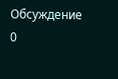Обсуждение 0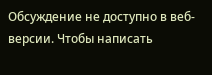Обсуждение не доступно в веб-версии. Чтобы написать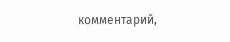комментарий,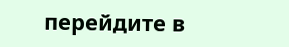перейдите в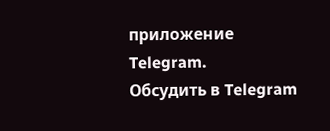приложение Telegram.
Обсудить в Telegram